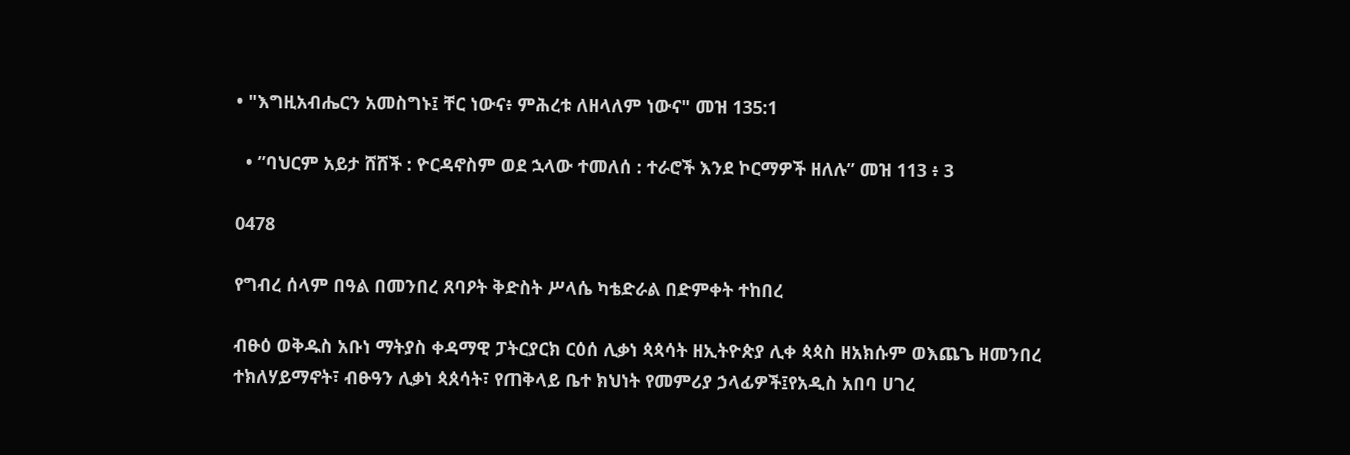• "እግዚአብሔርን አመስግኑ፤ ቸር ነውና፥ ምሕረቱ ለዘላለም ነውና" መዝ 135:1

  • ”ባህርም አይታ ሸሸች : ዮርዳኖስም ወደ ኋላው ተመለሰ : ተራሮች እንደ ኮርማዎች ዘለሉ” መዝ 113 ፥ 3

0478

የግብረ ሰላም በዓል በመንበረ ጸባዖት ቅድስት ሥላሴ ካቴድራል በድምቀት ተከበረ

ብፁዕ ወቅዱስ አቡነ ማትያስ ቀዳማዊ ፓትርያርክ ርዕሰ ሊቃነ ጳጳሳት ዘኢትዮጵያ ሊቀ ጳጳስ ዘአክሱም ወእጨጌ ዘመንበረ ተክለሃይማኖት፣ ብፁዓን ሊቃነ ጳጰሳት፣ የጠቅላይ ቤተ ክህነት የመምሪያ ኃላፊዎች፤የአዲስ አበባ ሀገረ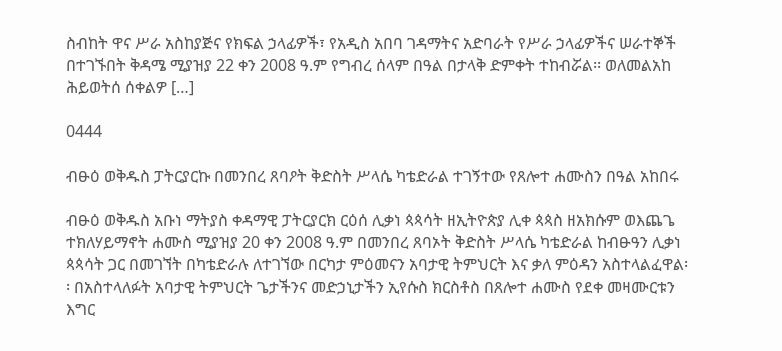ስብከት ዋና ሥራ አስከያጅና የክፍል ኃላፊዎች፣ የአዲስ አበባ ገዳማትና አድባራት የሥራ ኃላፊዎችና ሠራተኞች በተገኙበት ቅዳሜ ሚያዝያ 22 ቀን 2008 ዓ.ም የግብረ ሰላም በዓል በታላቅ ድምቀት ተከብሯል፡፡ ወለመልአከ ሕይወትሰ ሰቀልዎ […]

0444

ብፁዕ ወቅዱስ ፓትርያርኩ በመንበረ ጸባዖት ቅድስት ሥላሴ ካቴድራል ተገኝተው የጸሎተ ሐሙስን በዓል አከበሩ

ብፁዕ ወቅዱስ አቡነ ማትያስ ቀዳማዊ ፓትርያርክ ርዕሰ ሊቃነ ጳጳሳት ዘኢትዮጵያ ሊቀ ጳጳስ ዘአክሱም ወእጨጌ ተክለሃይማኖት ሐሙስ ሚያዝያ 20 ቀን 2008 ዓ.ም በመንበረ ጸባኦት ቅድስት ሥላሴ ካቴድራል ከብፁዓን ሊቃነ ጳጳሳት ጋር በመገኘት በካቴድራሉ ለተገኘው በርካታ ምዕመናን አባታዊ ትምህርት እና ቃለ ምዕዳን አስተላልፈዋል፡፡ በአስተላለፉት አባታዊ ትምህርት ጌታችንና መድኃኒታችን ኢየሱስ ክርስቶስ በጸሎተ ሐሙስ የደቀ መዛሙርቱን እግር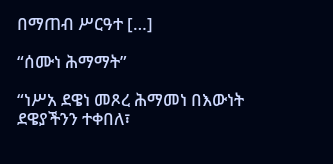በማጠብ ሥርዓተ […]

“ሰሙነ ሕማማት”

“ነሥአ ደዌነ መጾረ ሕማመነ በእውነት ደዌያችንን ተቀበለ፣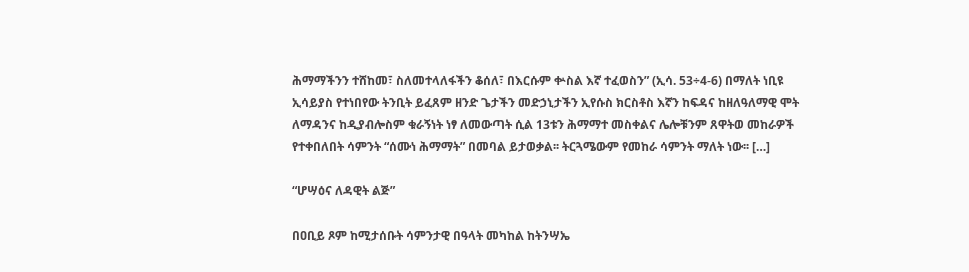ሕማማችንን ተሸከመ፣ ስለመተላለፋችን ቆሰለ፣ በእርሱም ቍስል እኛ ተፈወስን” (ኢሳ. 53÷4-6) በማለት ነቢዩ ኢሳይያስ የተነበየው ትንቢት ይፈጸም ዘንድ ጌታችን መድኃኒታችን ኢየሱስ ክርስቶስ እኛን ከፍዳና ከዘለዓለማዊ ሞት ለማዳንና ከዲያብሎስም ቁራኝነት ነፃ ለመውጣት ሲል 13ቱን ሕማማተ መስቀልና ሌሎቹንም ጸዋትወ መከራዎች የተቀበለበት ሳምንት “ሰሙነ ሕማማት” በመባል ይታወቃል፡፡ ትርጓሜውም የመከራ ሳምንት ማለት ነው፡፡ […]

“ሆሣዕና ለዳዊት ልጅ”

በዐቢይ ጾም ከሚታሰቡት ሳምንታዊ በዓላት መካከል ከትንሣኤ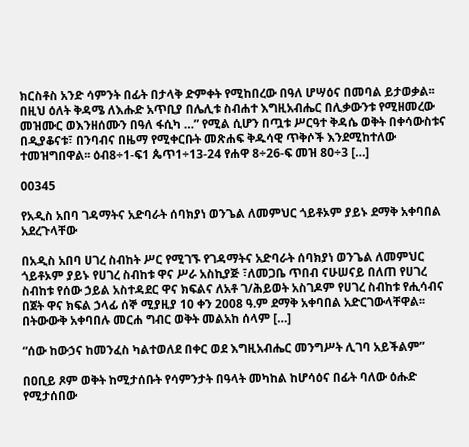ክርስቶስ አንድ ሳምንት በፊት በታላቅ ድምቀት የሚከበረው በዓለ ሆሣዕና በመባል ይታወቃል፡፡ በዚህ ዕለት ቅዳሜ ለእሑድ አጥቢያ በሌሊቱ ስብሐተ እግዚአብሔር በሊቃውንቱ የሚዘመረው መዝሙር ወእንዘሰሙን በዓለ ፋሲካ …” የሚል ሲሆን በጧቱ ሥርዓተ ቅዳሴ ወቅት በቀሳውስቱና በዲያቆናቱ፣ በንባብና በዜማ የሚቀርቡት መጽሐፍ ቅዱሳዊ ጥቅሶች እንደሚከተለው ተመዝግበዋል፡፡ ዕብ8÷1-ፍ1 ጴጥ1÷13-24 የሐዋ 8÷26-ፍ መዝ 80÷3 […]

00345

የአዲስ አበባ ገዳማትና አድባራት ሰባክያነ ወንጌል ለመምህር ጎይቶኦም ያይኑ ደማቅ አቀባበል አደረጉላቸው

በአዲስ አበባ ሀገረ ስብከት ሥር የሚገኙ የገዳማትና አድባራት ሰባክያነ ወንጌል ለመምህር ጎይቶኦም ያይኑ የሀገረ ስብከቱ ዋና ሥራ አስኪያጅ ፣ለመጋቤ ጥበብ ናሁሠናይ በለጠ የሀገረ ስብከቱ የሰው ኃይል አስተዳደር ዋና ክፍልና ለአቶ ገ/ሕይወት አስገዶም የሀገረ ስብከቱ የሒሳብና በጀት ዋና ክፍል ኃላፊ ሰኞ ሚያዚያ 10 ቀን 2008 ዓ.ም ደማቅ አቀባበል አድርገውላቸዋል፡፡ በትውውቅ አቀባበሉ መርሐ ግብር ወቅት መልአከ ሰላም […]

“ሰው ከውኃና ከመንፈስ ካልተወለደ በቀር ወደ እግዚአብሔር መንግሥት ሊገባ አይችልም”

በዐቢይ ጾም ወቅት ከሚታሰቡት የሳምንታት በዓላት መካከል ከሆሳዕና በፊት ባለው ዕሑድ  የሚታሰበው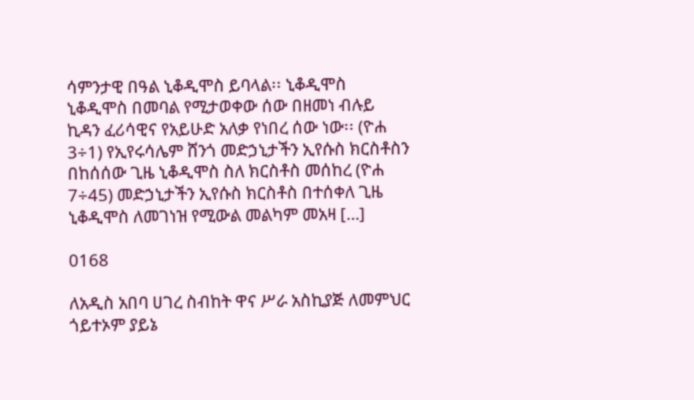ሳምንታዊ በዓል ኒቆዲሞስ ይባላል፡፡ ኒቆዲሞስ ኒቆዲሞስ በመባል የሚታወቀው ሰው በዘመነ ብሉይ ኪዳን ፈሪሳዊና የአይሁድ አለቃ የነበረ ሰው ነው፡፡ (ዮሐ 3÷1) የኢየሩሳሌም ሸንጎ መድኃኒታችን ኢየሱስ ክርስቶስን በከሰሰው ጊዜ ኒቆዲሞስ ስለ ክርስቶስ መሰከረ (ዮሐ 7÷45) መድኃኒታችን ኢየሱስ ክርስቶስ በተሰቀለ ጊዜ ኒቆዲሞስ ለመገነዝ የሚውል መልካም መአዛ […]

0168

ለአዲስ አበባ ሀገረ ስብከት ዋና ሥራ አስኪያጅ ለመምህር ጎይተኦም ያይኔ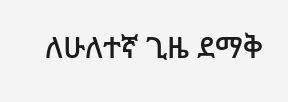ለሁለተኛ ጊዜ ደማቅ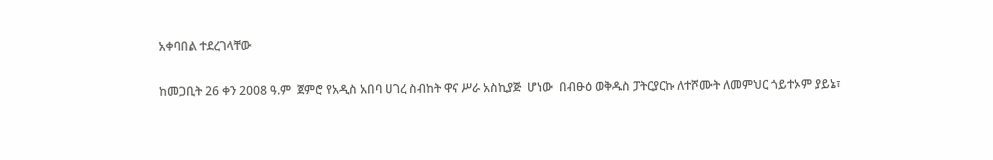አቀባበል ተደረገላቸው

ከመጋቢት 26 ቀን 2008 ዓ.ም  ጀምሮ የአዲስ አበባ ሀገረ ስብከት ዋና ሥራ አስኪያጅ  ሆነው  በብፁዕ ወቅዱስ ፓትርያርኩ ለተሾሙት ለመምህር ጎይተኦም ያይኔ፣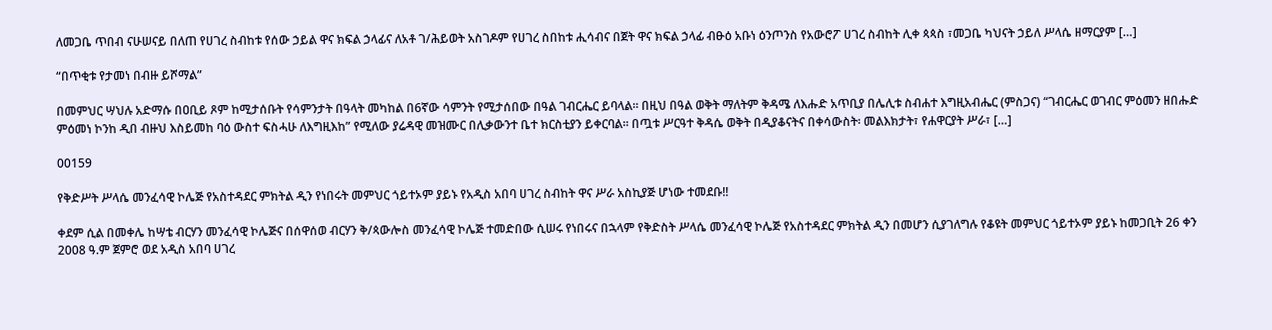ለመጋቤ ጥበብ ናሁሠናይ በለጠ የሀገረ ስብከቱ የሰው ኃይል ዋና ክፍል ኃላፊና ለአቶ ገ/ሕይወት አስገዶም የሀገረ ስበከቱ ሒሳብና በጀት ዋና ክፍል ኃላፊ ብፁዕ አቡነ ዕንጦንስ የአውሮፖ ሀገረ ስብከት ሊቀ ጳጳስ ፣መጋቤ ካህናት ኃይለ ሥላሴ ዘማርያም […]

“በጥቂቱ የታመነ በብዙ ይሾማል”

በመምህር ሣህሉ አድማሱ በዐቢይ ጾም ከሚታሰቡት የሳምንታት በዓላት መካከል በ6ኛው ሳምንት የሚታሰበው በዓል ገብርሔር ይባላል፡፡ በዚህ በዓል ወቅት ማለትም ቅዳሜ ለእሑድ አጥቢያ በሌሊቱ ስብሐተ እግዚአብሔር (ምስጋና) “ገብርሔር ወገብር ምዕመን ዘበሑድ ምዕመነ ኮንከ ዲበ ብዙህ እስይመከ ባዕ ውስተ ፍስሓሁ ለእግዚእከ” የሚለው ያሬዳዊ መዝሙር በሊቃውንተ ቤተ ክርስቲያን ይቀርባል፡፡ በጧቱ ሥርዓተ ቅዳሴ ወቅት በዲያቆናትና በቀሳውስት፡ መልእክታት፣ የሐዋርያት ሥራ፣ […]

00159

የቅድሥት ሥላሴ መንፈሳዊ ኮሌጅ የአስተዳደር ምክትል ዲን የነበሩት መምህር ጎይተኦም ያይኑ የአዲስ አበባ ሀገረ ስብከት ዋና ሥራ አስኪያጅ ሆነው ተመደቡ!!

ቀደም ሲል በመቀሌ ከሣቴ ብርሃን መንፈሳዊ ኮሌጅና በሰዋሰወ ብርሃን ቅ/ጳውሎስ መንፈሳዊ ኮሌጅ ተመድበው ሲሠሩ የነበሩና በኋላም የቅድስት ሥላሴ መንፈሳዊ ኮሌጅ የአስተዳደር ምክትል ዲን በመሆን ሲያገለግሉ የቆዩት መምህር ጎይተኦም ያይኑ ከመጋቢት 26 ቀን 2008 ዓ.ም ጀምሮ ወደ አዲስ አበባ ሀገረ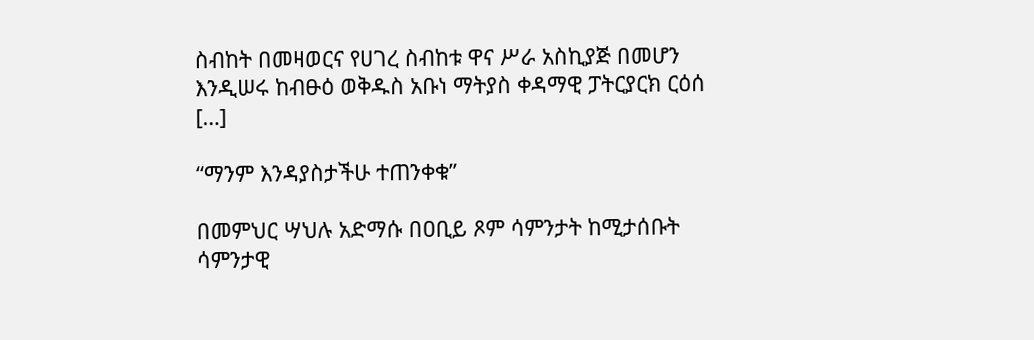ስብከት በመዛወርና የሀገረ ስብከቱ ዋና ሥራ አስኪያጅ በመሆን እንዲሠሩ ከብፁዕ ወቅዱስ አቡነ ማትያስ ቀዳማዊ ፓትርያርክ ርዕሰ […]

“ማንም እንዳያስታችሁ ተጠንቀቁ”

በመምህር ሣህሉ አድማሱ በዐቢይ ጾም ሳምንታት ከሚታሰቡት ሳምንታዊ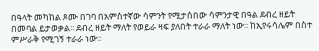በዓላት መካከል ጾሙ በገባ በአምስተኛው ሳምንት የሚታሰበው ሳምንታዊ በዓል ደብረ ዘይት በመባል ይታወቃል፡፡ ደብረ ዘይት ማለት የወይራ ዛፍ ያለበት ተራራ ማለት ነው፡፡ ከኢየሩሳሌም በስተ ምሥራቅ የሚገኝ ተራራ ነው፡፡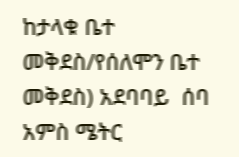ከታላቁ ቤተ መቅደስ/የሰለሞን ቤተ  መቅደስ) አደባባይ  ሰባ አምስ ሜትር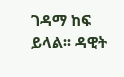ገዳማ ከፍ ይላል፡፡ ዳዊት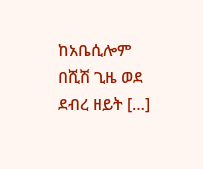ከአቤሲሎም በሺሽ ጊዜ ወደ ደብረ ዘይት […]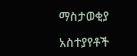ማስታወቂያ

አስተያየቶች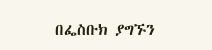በፌስቡክ ያግኙን